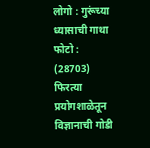लोगो : गुरूंच्या ध्यासाची गाथा
फोटो : (28703)
फिरत्या प्रयोगशाळेतून विज्ञानाची गोडी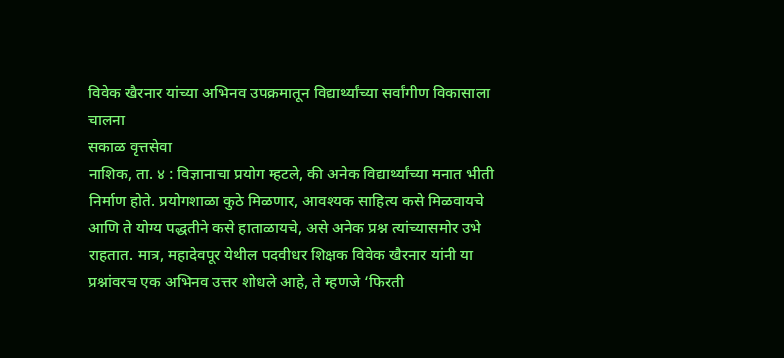विवेक खैरनार यांच्या अभिनव उपक्रमातून विद्यार्थ्यांच्या सर्वांगीण विकासाला चालना
सकाळ वृत्तसेवा
नाशिक, ता. ४ : विज्ञानाचा प्रयोग म्हटले, की अनेक विद्यार्थ्यांच्या मनात भीती निर्माण होते. प्रयोगशाळा कुठे मिळणार, आवश्यक साहित्य कसे मिळवायचे आणि ते योग्य पद्धतीने कसे हाताळायचे, असे अनेक प्रश्न त्यांच्यासमोर उभे राहतात. मात्र, महादेवपूर येथील पदवीधर शिक्षक विवेक खैरनार यांनी या प्रश्नांवरच एक अभिनव उत्तर शोधले आहे, ते म्हणजे ‘फिरती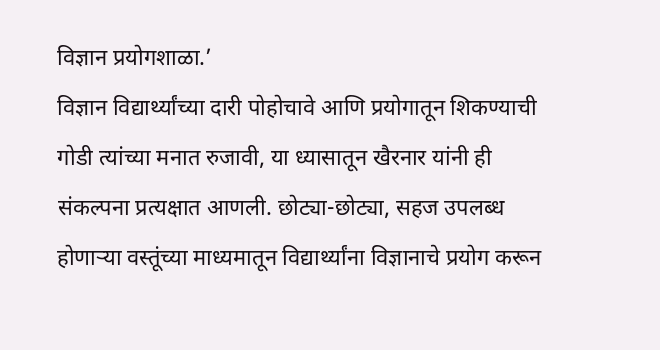विज्ञान प्रयोगशाळा.’
विज्ञान विद्यार्थ्यांच्या दारी पोहोचावे आणि प्रयोगातून शिकण्याची गोडी त्यांच्या मनात रुजावी, या ध्यासातून खैरनार यांनी ही संकल्पना प्रत्यक्षात आणली. छोट्या-छोट्या, सहज उपलब्ध होणाऱ्या वस्तूंच्या माध्यमातून विद्यार्थ्यांना विज्ञानाचे प्रयोग करून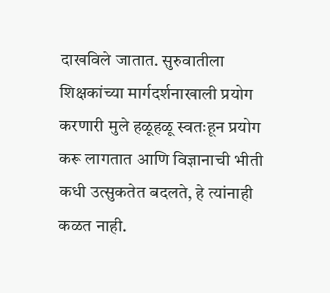दाखविले जातात. सुरुवातीला शिक्षकांच्या मार्गदर्शनाखाली प्रयोग करणारी मुले हळूहळू स्वतःहून प्रयोग करू लागतात आणि विज्ञानाची भीती कधी उत्सुकतेत बदलते, हे त्यांनाही कळत नाही.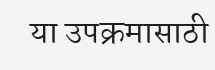या उपक्रमासाठी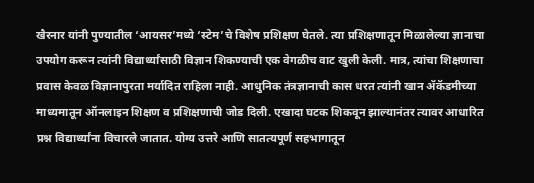खैरनार यांनी पुण्यातील ‘आयसर’मध्ये ‘स्टेम’चे विशेष प्रशिक्षण घेतले. त्या प्रशिक्षणातून मिळालेल्या ज्ञानाचा उपयोग करून त्यांनी विद्यार्थ्यांसाठी विज्ञान शिकण्याची एक वेगळीच वाट खुली केली. मात्र, त्यांचा शिक्षणाचा प्रवास केवळ विज्ञानापुरता मर्यादित राहिला नाही. आधुनिक तंत्रज्ञानाची कास धरत त्यांनी खान ॲकॅडमीच्या माध्यमातून ऑनलाइन शिक्षण व प्रशिक्षणाची जोड दिली. एखादा घटक शिकवून झाल्यानंतर त्यावर आधारित प्रश्न विद्यार्थ्यांना विचारले जातात. योग्य उत्तरे आणि सातत्यपूर्ण सहभागातून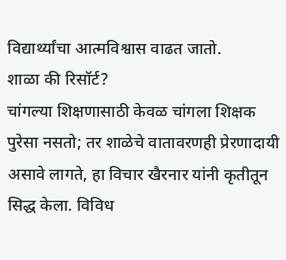विद्यार्थ्यांचा आत्मविश्वास वाढत जातो.
शाळा की रिसॉर्ट?
चांगल्या शिक्षणासाठी केवळ चांगला शिक्षक पुरेसा नसतो; तर शाळेचे वातावरणही प्रेरणादायी असावे लागते, हा विचार खैरनार यांनी कृतीतून सिद्ध केला. विविध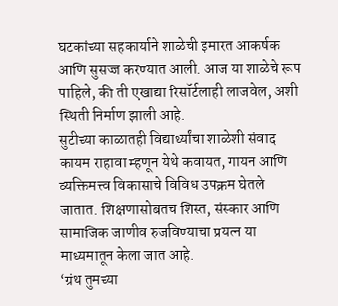घटकांच्या सहकार्याने शाळेची इमारत आकर्षक आणि सुसज्ज करण्यात आली. आज या शाळेचे रूप पाहिले, की ती एखाद्या रिसॉर्टलाही लाजवेल, अशी स्थिती निर्माण झाली आहे.
सुटीच्या काळातही विद्यार्थ्यांचा शाळेशी संवाद कायम राहावा म्हणून येथे कवायत, गायन आणि व्यक्तिमत्त्व विकासाचे विविध उपक्रम घेतले जातात. शिक्षणासोबतच शिस्त, संस्कार आणि सामाजिक जाणीव रुजविण्याचा प्रयत्न या माध्यमातून केला जात आहे.
‘ग्रंथ तुमच्या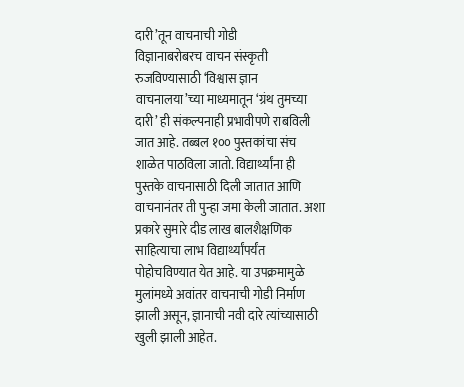दारी’तून वाचनाची गोडी
विज्ञानाबरोबरच वाचन संस्कृती रुजविण्यासाठी ‘विश्वास ज्ञान वाचनालया’च्या माध्यमातून ‘ग्रंथ तुमच्या दारी’ ही संकल्पनाही प्रभावीपणे राबविली जात आहे. तब्बल १०० पुस्तकांचा संच शाळेत पाठविला जातो. विद्यार्थ्यांना ही पुस्तके वाचनासाठी दिली जातात आणि वाचनानंतर ती पुन्हा जमा केली जातात. अशा प्रकारे सुमारे दीड लाख बालशैक्षणिक साहित्याचा लाभ विद्यार्थ्यांपर्यंत पोहोचविण्यात येत आहे. या उपक्रमामुळे मुलांमध्ये अवांतर वाचनाची गोडी निर्माण झाली असून, ज्ञानाची नवी दारे त्यांच्यासाठी खुली झाली आहेत.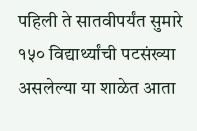पहिली ते सातवीपर्यंत सुमारे १५० विद्यार्थ्यांची पटसंख्या असलेल्या या शाळेत आता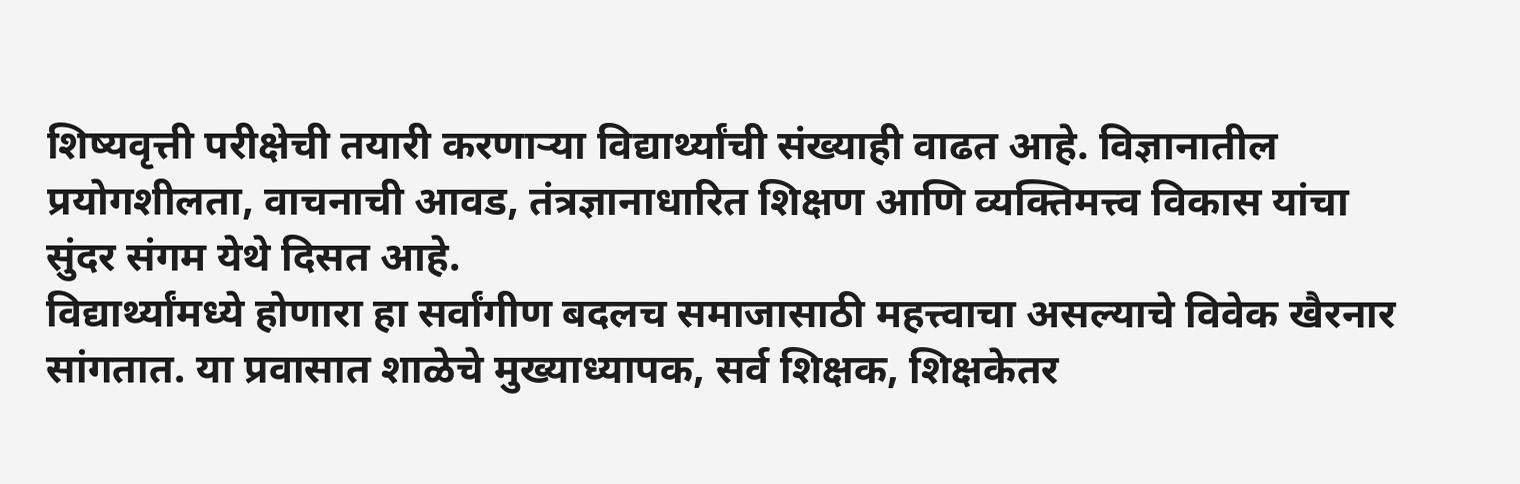शिष्यवृत्ती परीक्षेची तयारी करणाऱ्या विद्यार्थ्यांची संख्याही वाढत आहे. विज्ञानातील प्रयोगशीलता, वाचनाची आवड, तंत्रज्ञानाधारित शिक्षण आणि व्यक्तिमत्त्व विकास यांचा सुंदर संगम येथे दिसत आहे.
विद्यार्थ्यांमध्ये होणारा हा सर्वांगीण बदलच समाजासाठी महत्त्वाचा असल्याचे विवेक खैरनार सांगतात. या प्रवासात शाळेचे मुख्याध्यापक, सर्व शिक्षक, शिक्षकेतर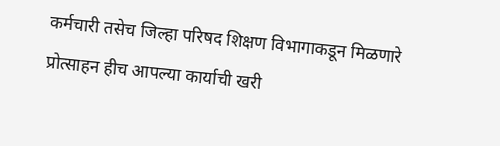कर्मचारी तसेच जिल्हा परिषद शिक्षण विभागाकडून मिळणारे प्रोत्साहन हीच आपल्या कार्याची खरी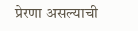प्रेरणा असल्याची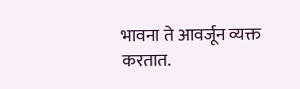भावना ते आवर्जून व्यक्त करतात.